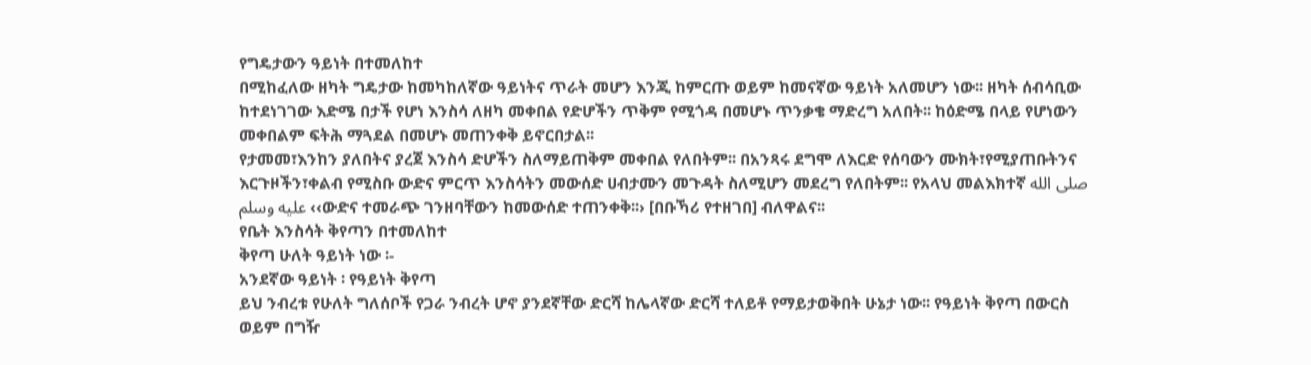የግዴታውን ዓይነት በተመለከተ
በሚከፈለው ዘካት ግዴታው ከመካከለኛው ዓይነትና ጥራት መሆን እንጂ ከምርጡ ወይም ከመናኛው ዓይነት አለመሆን ነው፡፡ ዘካት ሰብሳቢው ከተደነገገው እድሜ በታች የሆነ እንስሳ ለዘካ መቀበል የድሆችን ጥቅም የሚጎዳ በመሆኑ ጥንቃቄ ማድረግ አለበት፡፡ ከዕድሜ በላይ የሆነውን መቀበልም ፍትሕ ማጓደል በመሆኑ መጠንቀቅ ይኖርበታል፡፡
የታመመ፣እንከን ያለበትና ያረጀ እንስሳ ድሆችን ስለማይጠቅም መቀበል የለበትም፡፡ በአንጻሩ ደግሞ ለእርድ የሰባውን ሙክት፣የሚያጠቡትንና እርጉዞችን፣ቀልብ የሚስቡ ውድና ምርጥ እንስሳትን መውሰድ ሀብታሙን መጉዳት ስለሚሆን መደረግ የለበትም፡፡ የአላህ መልእክተኛ صلى الله عليه وسلم ‹‹ውድና ተመራጭ ገንዘባቸውን ከመውሰድ ተጠንቀቅ፡፡› [በቡኻሪ የተዘገበ] ብለዋልና፡፡
የቤት እንስሳት ቅየጣን በተመለከተ
ቅየጣ ሁለት ዓይነት ነው ፡-
አንደኛው ዓይነት ፡ የዓይነት ቅየጣ
ይህ ንብረቱ የሁለት ግለሰቦች የጋራ ንብረት ሆኖ ያንደኛቸው ድርሻ ከሌላኛው ድርሻ ተለይቶ የማይታወቅበት ሁኔታ ነው፡፡ የዓይነት ቅየጣ በውርስ ወይም በግዥ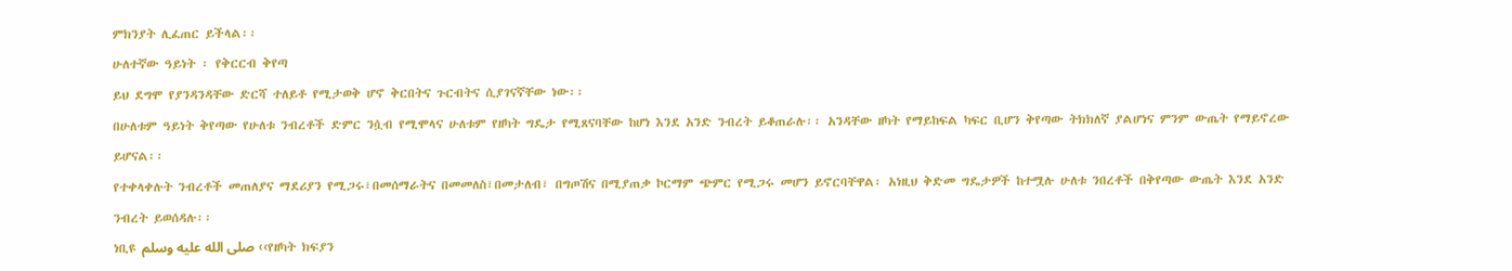ምክንያት ሊፈጠር ይችላል፡፡
ሁለተኛው ዓይነት ፡ የቅርርብ ቅየጣ
ይህ ደግሞ የያንዳንዳቸው ድርሻ ተለይቶ የሚታወቅ ሆኖ ቅርበትና ጉርብትና ሲያገናኛቸው ነው፡፡
በሁለቱም ዓይነት ቅየጣው የሁለቱ ንብረቶች ድምር ንሷብ የሚሞላና ሁለቱም የዘካት ግዴታ የሚጸናባቸው ከሆነ እንደ አንድ ንብረት ይቆጠራሉ፡፡ አንዳቸው ዘካት የማይከፍል ካፍር ቢሆን ቅየጣው ትክክለኛ ያልሆነና ምንም ውጤት የማይኖረው ይሆናል፡፡
የተቀላቀሉት ንብረቶች መጠለያና ማደሪያን የሚጋሩ፣በመሰማራትና በመመለስ፣በመታለብ፣ በግጦሽና በሚያጠቃ ኮርማም ጭምር የሚጋሩ መሆን ይኖርባቸዋል፡ አነዚህ ቅድመ ግዴታዎች ከተሟሉ ሁለቱ ንበረቶች በቅየጣው ውጤት እንደ አንድ ንብረት ይወሰዳሉ፡፡
ነቢዩ صلى الله عليه وسلم ‹‹የዘካት ክፍያን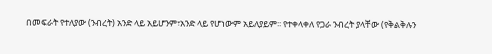በመፍራት የተለያው (ንብረት) አንድ ላይ አይሆንም፣አንድ ላይ የሆነውም አይለያይም፡፡ የተቀላቀለ የጋራ ንብረት ያላቸው (የቅልቅሉን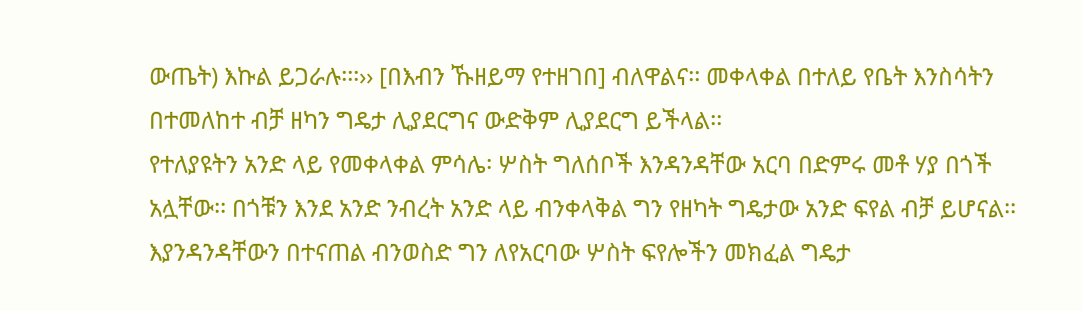ውጤት) እኩል ይጋራሉ፡፡፡›› [በእብን ኹዘይማ የተዘገበ] ብለዋልና፡፡ መቀላቀል በተለይ የቤት እንስሳትን በተመለከተ ብቻ ዘካን ግዴታ ሊያደርግና ውድቅም ሊያደርግ ይችላል፡፡
የተለያዩትን አንድ ላይ የመቀላቀል ምሳሌ፡ ሦስት ግለሰቦች እንዳንዳቸው አርባ በድምሩ መቶ ሃያ በጎች አሏቸው፡፡ በጎቹን እንደ አንድ ንብረት አንድ ላይ ብንቀላቅል ግን የዘካት ግዴታው አንድ ፍየል ብቻ ይሆናል፡፡ እያንዳንዳቸውን በተናጠል ብንወስድ ግን ለየአርባው ሦስት ፍየሎችን መክፈል ግዴታ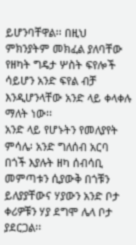ይሆንባቸዋል፡፡ በዚህ ምክንያትም መክፈል ያለባቸው የዘካት ግዴታ ሦስት ፍየሎች ሳይሆን አንድ ፍየል ብቻ እንዲሆንላቸው አንድ ላይ ቀላቀሉ ማለት ነው፡፡
አንድ ላይ የሆኑትን የመለያየት ምሳሌ፡ አንድ ግለሰብ አርባ በጎች እያሉት ዘካ ሰብሳቢ መምጣቱን ሲያውቅ በጎቹን ይለያያቸውና ሃያውን አንድ ቦታ ቀሪዎቹን ሃያ ደግሞ ሌላ ቦታ ያደርጋል፡፡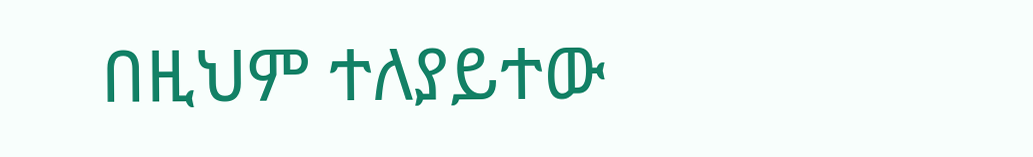በዚህም ተለያይተው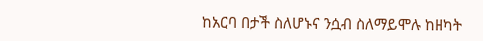ከአርባ በታች ስለሆኑና ንሷብ ስለማይሞሉ ከዘካት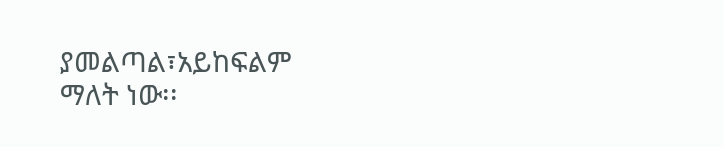ያመልጣል፣አይከፍልም ማለት ነው፡፡